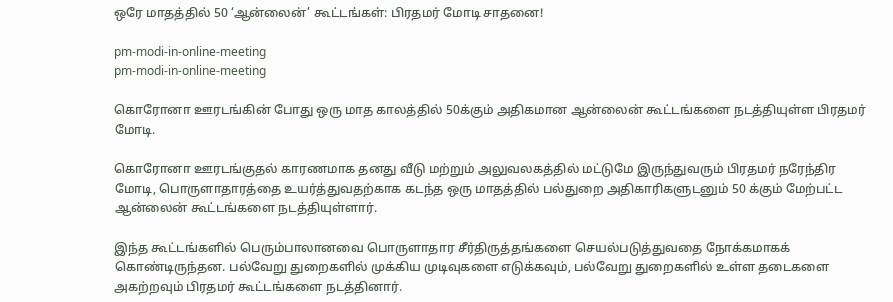ஒரே மாதத்தில் 50 ‘ஆன்லைன்’ கூட்டங்கள்: பிரதமர் மோடி சாதனை!

pm-modi-in-online-meeting
pm-modi-in-online-meeting

கொரோனா ஊரடங்கின் போது ஒரு மாத காலத்தில் 50க்கும் அதிகமான ஆன்லைன் கூட்டங்களை நடத்தியுள்ள பிரதமர் மோடி.

கொரோனா ஊரடங்குதல் காரணமாக தனது வீடு மற்றும் அலுவலகத்தில் மட்டுமே இருந்துவரும் பிரதமர் நரேந்திர மோடி, பொருளாதாரத்தை உயர்த்துவதற்காக கடந்த ஒரு மாதத்தில் பல்துறை அதிகாரிகளுடனும் 50 க்கும் மேற்பட்ட ஆன்லைன் கூட்டங்களை நடத்தியுள்ளார்.

இந்த கூட்டங்களில் பெரும்பாலானவை பொருளாதார சீர்திருத்தங்களை செயல்படுத்துவதை நோக்கமாகக் கொண்டிருந்தன. பல்வேறு துறைகளில் முக்கிய முடிவுகளை எடுக்கவும், பல்வேறு துறைகளில் உள்ள தடைகளை அகற்றவும் பிரதமர் கூட்டங்களை நடத்தினார்.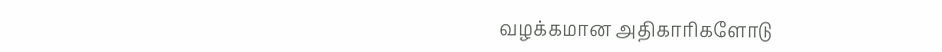வழக்கமான அதிகாரிகளோடு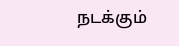நடக்கும்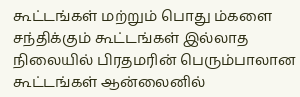கூட்டங்கள் மற்றும் பொது ம்களை சந்திக்கும் கூட்டங்கள் இல்லாத நிலையில் பிரதமரின் பெரும்பாலான கூட்டங்கள் ஆன்லைனில்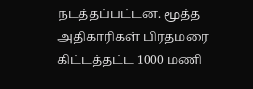நடத்தப்பட்டன. மூத்த அதிகாரிகள் பிரதமரை கிட்டத்தட்ட 1000 மணி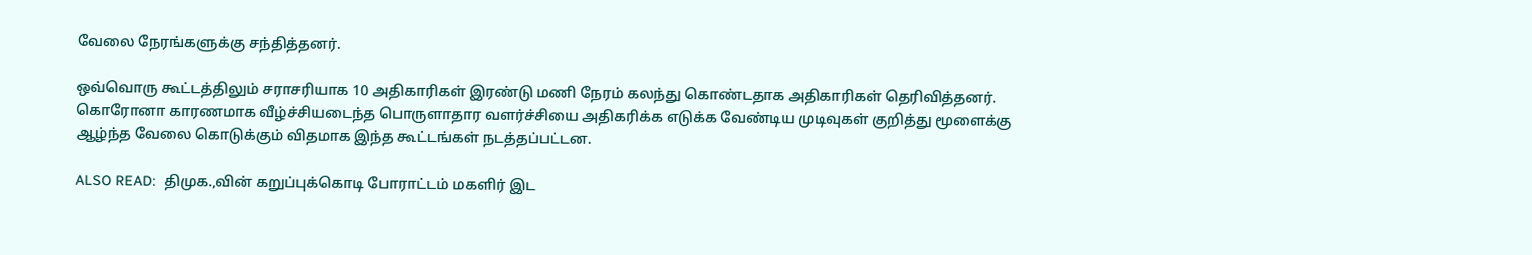வேலை நேரங்களுக்கு சந்தித்தனர்.

ஒவ்வொரு கூட்டத்திலும் சராசரியாக 10 அதிகாரிகள் இரண்டு மணி நேரம் கலந்து கொண்டதாக அதிகாரிகள் தெரிவித்தனர். கொரோனா காரணமாக வீழ்ச்சியடைந்த பொருளாதார வளர்ச்சியை அதிகரிக்க எடுக்க வேண்டிய முடிவுகள் குறித்து மூளைக்கு ஆழ்ந்த வேலை கொடுக்கும் விதமாக இந்த கூட்டங்கள் நடத்தப்பட்டன.

ALSO READ:  திமுக.,வின் கறுப்புக்கொடி போராட்டம் மகளிர் இட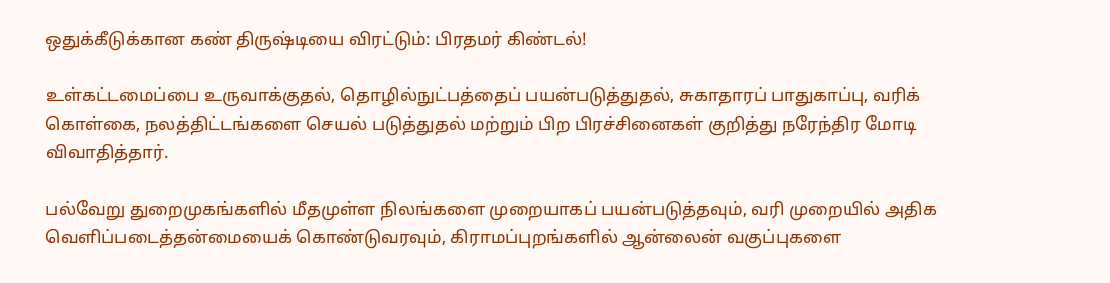ஒதுக்கீடுக்கான கண் திருஷ்டியை விரட்டும்: பிரதமர் கிண்டல்!

உள்கட்டமைப்பை உருவாக்குதல், தொழில்நுட்பத்தைப் பயன்படுத்துதல், சுகாதாரப் பாதுகாப்பு, வரிக் கொள்கை, நலத்திட்டங்களை செயல் படுத்துதல் மற்றும் பிற பிரச்சினைகள் குறித்து நரேந்திர மோடி விவாதித்தார்.

பல்வேறு துறைமுகங்களில் மீதமுள்ள நிலங்களை முறையாகப் பயன்படுத்தவும், வரி முறையில் அதிக வெளிப்படைத்தன்மையைக் கொண்டுவரவும், கிராமப்புறங்களில் ஆன்லைன் வகுப்புகளை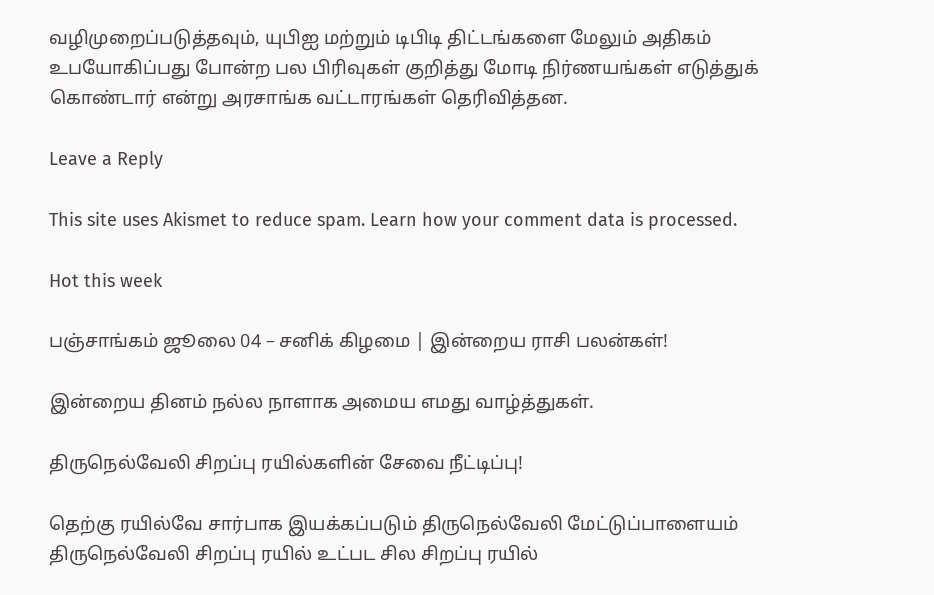வழிமுறைப்படுத்தவும், யுபிஐ மற்றும் டிபிடி திட்டங்களை மேலும் அதிகம் உபயோகிப்பது போன்ற பல பிரிவுகள் குறித்து மோடி நிர்ணயங்கள் எடுத்துக் கொண்டார் என்று அரசாங்க வட்டாரங்கள் தெரிவித்தன.

Leave a Reply

This site uses Akismet to reduce spam. Learn how your comment data is processed.

Hot this week

பஞ்சாங்கம் ஜூலை 04 – சனிக் கிழமை | இன்றைய ராசி பலன்கள்!

இன்றைய தினம் நல்ல நாளாக அமைய எமது வாழ்த்துகள்.

திருநெல்வேலி சிறப்பு ரயில்களின் சேவை நீட்டிப்பு!

தெற்கு ரயில்வே சார்பாக இயக்கப்படும் திருநெல்வேலி மேட்டுப்பாளையம் திருநெல்வேலி சிறப்பு ரயில் உட்பட சில சிறப்பு ரயில்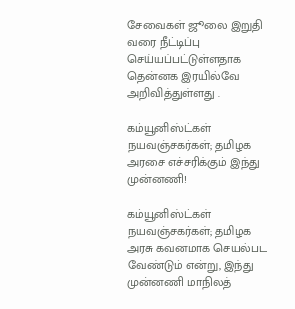சேவைகள் ஜூலை இறுதி வரை நீட்டிப்பு செய்யப்பட்டுள்ளதாக தென்னக இரயில்வே அறிவித்துள்ளது .

கம்யூனிஸ்ட்கள் நயவஞ்சகர்கள்; தமிழக அரசை எச்சரிக்கும் இந்து முன்னணி!

கம்யூனிஸ்ட்கள் நயவஞ்சகர்கள்; தமிழக அரசு கவனமாக செயல்பட வேண்டும் என்று, இந்து முன்னணி மாநிலத்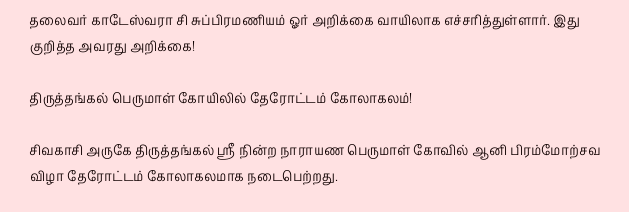தலைவர் காடேஸ்வரா சி சுப்பிரமணியம் ஓர் அறிக்கை வாயிலாக எச்சரித்துள்ளார். இது குறித்த அவரது அறிக்கை!

திருத்தங்கல் பெருமாள் கோயிலில் தேரோட்டம் கோலாகலம்!

சிவகாசி அருகே திருத்தங்கல் ஸ்ரீ நின்ற நாராயண பெருமாள் கோவில் ஆனி பிரம்மோற்சவ விழா தேரோட்டம் கோலாகலமாக நடைபெற்றது.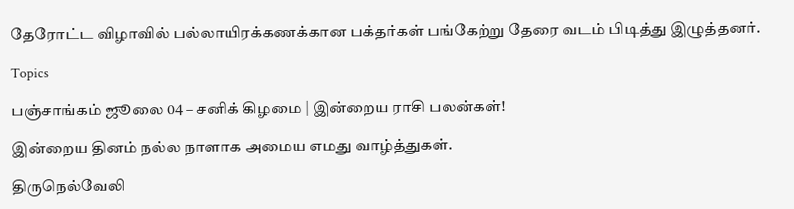தேரோட்ட விழாவில் பல்லாயிரக்கணக்கான பக்தர்கள் பங்கேற்று தேரை வடம் பிடித்து இழுத்தனர்.

Topics

பஞ்சாங்கம் ஜூலை 04 – சனிக் கிழமை | இன்றைய ராசி பலன்கள்!

இன்றைய தினம் நல்ல நாளாக அமைய எமது வாழ்த்துகள்.

திருநெல்வேலி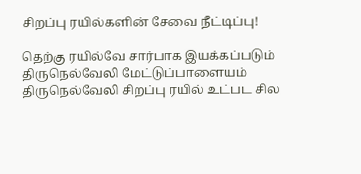சிறப்பு ரயில்களின் சேவை நீட்டிப்பு!

தெற்கு ரயில்வே சார்பாக இயக்கப்படும் திருநெல்வேலி மேட்டுப்பாளையம் திருநெல்வேலி சிறப்பு ரயில் உட்பட சில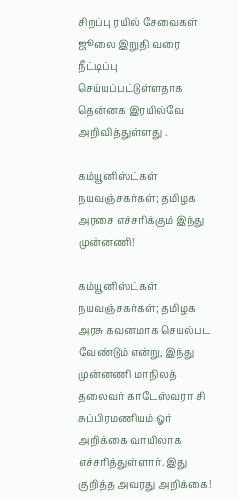சிறப்பு ரயில் சேவைகள் ஜூலை இறுதி வரை நீட்டிப்பு செய்யப்பட்டுள்ளதாக தென்னக இரயில்வே அறிவித்துள்ளது .

கம்யூனிஸ்ட்கள் நயவஞ்சகர்கள்; தமிழக அரசை எச்சரிக்கும் இந்து முன்னணி!

கம்யூனிஸ்ட்கள் நயவஞ்சகர்கள்; தமிழக அரசு கவனமாக செயல்பட வேண்டும் என்று, இந்து முன்னணி மாநிலத் தலைவர் காடேஸ்வரா சி சுப்பிரமணியம் ஓர் அறிக்கை வாயிலாக எச்சரித்துள்ளார். இது குறித்த அவரது அறிக்கை!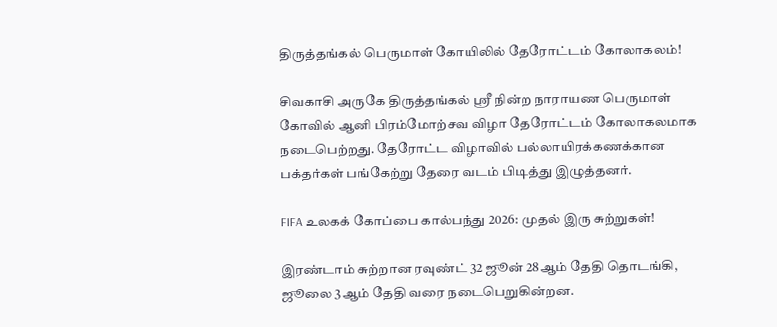திருத்தங்கல் பெருமாள் கோயிலில் தேரோட்டம் கோலாகலம்!

சிவகாசி அருகே திருத்தங்கல் ஸ்ரீ நின்ற நாராயண பெருமாள் கோவில் ஆனி பிரம்மோற்சவ விழா தேரோட்டம் கோலாகலமாக நடைபெற்றது. தேரோட்ட விழாவில் பல்லாயிரக்கணக்கான பக்தர்கள் பங்கேற்று தேரை வடம் பிடித்து இழுத்தனர்.

FIFA உலகக் கோப்பை கால்பந்து 2026: முதல் இரு சுற்றுகள்!

இரண்டாம் சுற்றான ரவுண்ட் 32 ஜூன் 28ஆம் தேதி தொடங்கி, ஜூலை 3ஆம் தேதி வரை நடைபெறுகின்றன.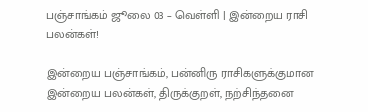பஞ்சாங்கம் ஜூலை 03 – வெள்ளி | இன்றைய ராசி பலன்கள்!

இன்றைய பஞ்சாங்கம், பன்னிரு ராசிகளுக்குமான இன்றைய பலன்கள், திருக்குறள், நற்சிந்தனை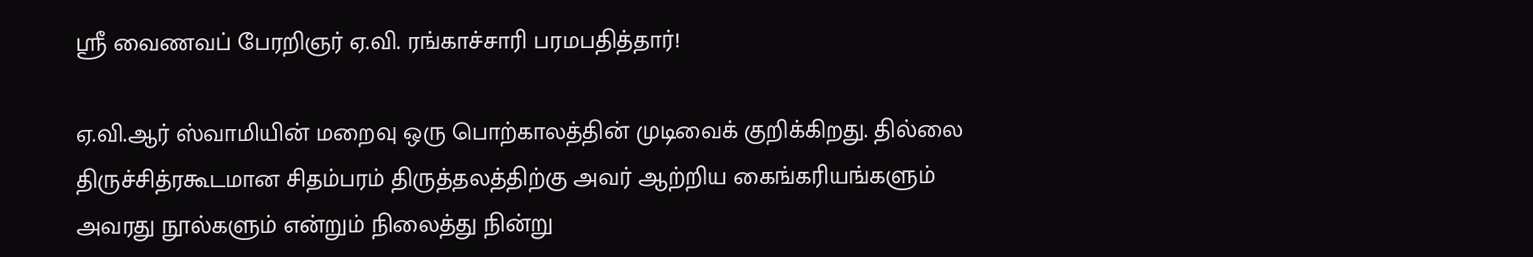ஸ்ரீ வைணவப் பேரறிஞர் ஏ.வி. ரங்காச்சாரி பரமபதித்தார்!

ஏ.வி.ஆர் ஸ்வாமியின் மறைவு ஒரு பொற்காலத்தின் முடிவைக் குறிக்கிறது. தில்லை திருச்சித்ரகூடமான சிதம்பரம் திருத்தலத்திற்கு அவர் ஆற்றிய கைங்கரியங்களும் அவரது நூல்களும் என்றும் நிலைத்து நின்று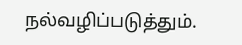நல்வழிப்படுத்தும்.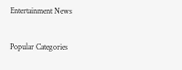Entertainment News

Popular Categories